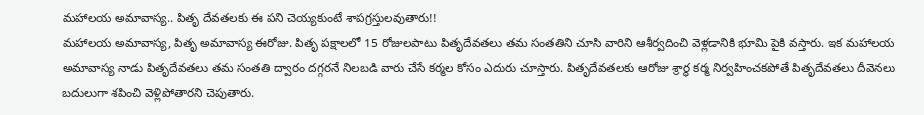మహాలయ అమావాస్య.. పితృ దేవతలకు ఈ పని చెయ్యకుంటే శాపగ్రస్తులవుతారు!!
మహాలయ అమావాస్య, పితృ అమావాస్య ఈరోజు. పితృ పక్షాలలో 15 రోజులపాటు పితృదేవతలు తమ సంతతిని చూసి వారిని ఆశీర్వదించి వెళ్లడానికి భూమి పైకి వస్తారు. ఇక మహాలయ అమావాస్య నాడు పితృదేవతలు తమ సంతతి ద్వారం దగ్గరనే నిలబడి వారు చేసే కర్మల కోసం ఎదురు చూస్తారు. పితృదేవతలకు ఆరోజు శ్రార్ధ కర్మ నిర్వహించకపోతే పితృదేవతలు దీవెనలు బదులుగా శపించి వెళ్లిపోతారని చెపుతారు.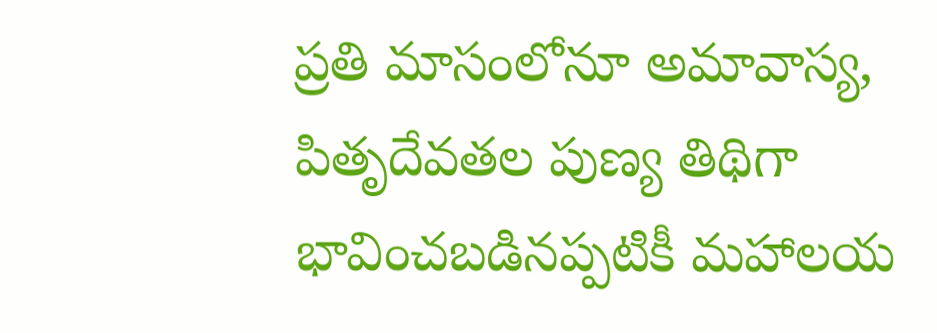ప్రతి మాసంలోనూ అమావాస్య, పితృదేవతల పుణ్య తిథిగా భావించబడినప్పటికీ మహాలయ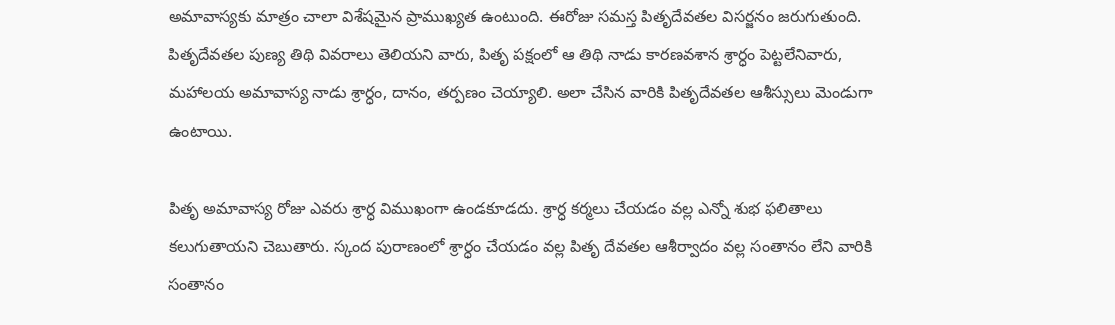అమావాస్యకు మాత్రం చాలా విశేషమైన ప్రాముఖ్యత ఉంటుంది. ఈరోజు సమస్త పితృదేవతల విసర్జనం జరుగుతుంది. పితృదేవతల పుణ్య తిథి వివరాలు తెలియని వారు, పితృ పక్షంలో ఆ తిథి నాడు కారణవశాన శ్రార్ధం పెట్టలేనివారు, మహాలయ అమావాస్య నాడు శ్రార్ధం, దానం, తర్పణం చెయ్యాలి. అలా చేసిన వారికి పితృదేవతల ఆశీస్సులు మెండుగా ఉంటాయి.

పితృ అమావాస్య రోజు ఎవరు శ్రార్ధ విముఖంగా ఉండకూడదు. శ్రార్ధ కర్మలు చేయడం వల్ల ఎన్నో శుభ ఫలితాలు కలుగుతాయని చెబుతారు. స్కంద పురాణంలో శ్రార్ధం చేయడం వల్ల పితృ దేవతల ఆశీర్వాదం వల్ల సంతానం లేని వారికి సంతానం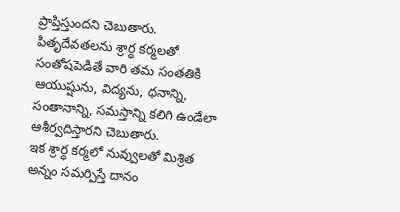ప్రాప్తిస్తుందని చెబుతారు. పితృదేవతలను శ్రార్ధ కర్మలతో సంతోషపెడితే వారి తమ సంతతికి ఆయుష్షును, విద్యను, ధనాన్ని, సంతానాన్ని, సమస్తాన్ని కలిగి ఉండేలా ఆశీర్వదిస్తారని చెబుతారు.
ఇక శ్రార్ధ కర్మలో నువ్వులతో మిశ్రిత అన్నం సమర్పిస్తే దానం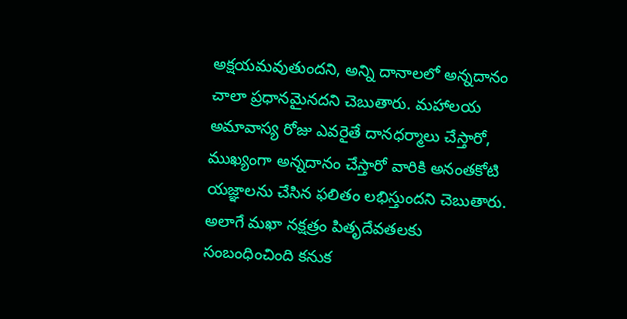అక్షయమవుతుందని, అన్ని దానాలలో అన్నదానం చాలా ప్రధానమైనదని చెబుతారు. మహాలయ అమావాస్య రోజు ఎవరైతే దానధర్మాలు చేస్తారో, ముఖ్యంగా అన్నదానం చేస్తారో వారికి అనంతకోటి యజ్ఞాలను చేసిన ఫలితం లభిస్తుందని చెబుతారు.
అలాగే మఖా నక్షత్రం పితృదేవతలకు సంబంధించింది కనుక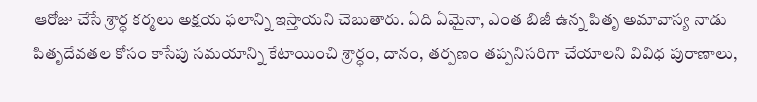ఆరోజు చేసే శ్రార్ధ కర్మలు అక్షయ ఫలాన్ని ఇస్తాయని చెబుతారు. ఏది ఏమైనా, ఎంత బిజీ ఉన్న పితృ అమావాస్య నాడు పితృదేవతల కోసం కాసేపు సమయాన్ని కేటాయించి శ్రార్ధం, దానం, తర్పణం తప్పనిసరిగా చేయాలని వివిధ పురాణాలు,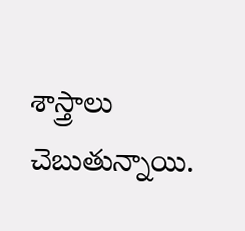శాస్త్రాలు చెబుతున్నాయి.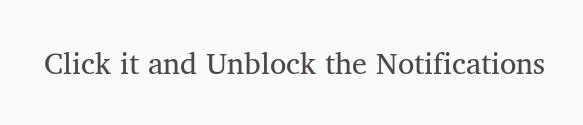Click it and Unblock the Notifications